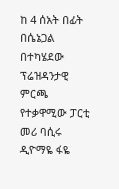ከ 4 ሰአት በፊት
በሴኔጋል በተካሄደው ፕሬዝዳንታዊ ምርጫ የተቃዋሚው ፓርቲ መሪ ባሲሩ ዲዮማዬ ፋዬ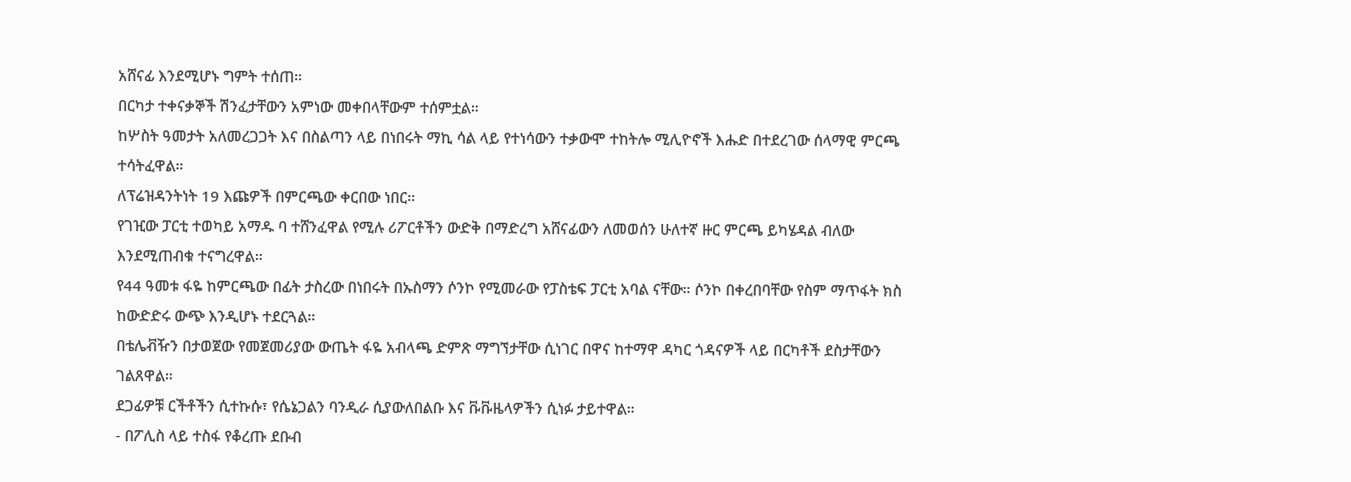አሸናፊ እንደሚሆኑ ግምት ተሰጠ።
በርካታ ተቀናቃኞች ሽንፈታቸውን አምነው መቀበላቸውም ተሰምቷል።
ከሦስት ዓመታት አለመረጋጋት እና በስልጣን ላይ በነበሩት ማኪ ሳል ላይ የተነሳውን ተቃውሞ ተከትሎ ሚሊዮኖች እሑድ በተደረገው ሰላማዊ ምርጫ ተሳትፈዋል።
ለፕሬዝዳንትነት 19 እጩዎች በምርጫው ቀርበው ነበር።
የገዢው ፓርቲ ተወካይ አማዱ ባ ተሸንፈዋል የሚሉ ሪፖርቶችን ውድቅ በማድረግ አሸናፊውን ለመወሰን ሁለተኛ ዙር ምርጫ ይካሄዳል ብለው እንደሚጠብቁ ተናግረዋል።
የ44 ዓመቱ ፋዬ ከምርጫው በፊት ታስረው በነበሩት በኡስማን ሶንኮ የሚመራው የፓስቴፍ ፓርቲ አባል ናቸው። ሶንኮ በቀረበባቸው የስም ማጥፋት ክስ ከውድድሩ ውጭ እንዲሆኑ ተደርጓል።
በቴሌቭዥን በታወጀው የመጀመሪያው ውጤት ፋዬ አብላጫ ድምጽ ማግኘታቸው ሲነገር በዋና ከተማዋ ዳካር ጎዳናዎች ላይ በርካቶች ደስታቸውን ገልጸዋል።
ደጋፊዎቹ ርችቶችን ሲተኩሱ፣ የሴኔጋልን ባንዲራ ሲያውለበልቡ እና ቩቩዜላዎችን ሲነፉ ታይተዋል።
- በፖሊስ ላይ ተስፋ የቆረጡ ደቡብ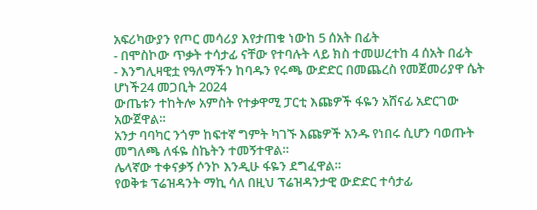አፍሪካውያን የጦር መሳሪያ እየታጠቁ ነውከ 5 ሰአት በፊት
- በሞስኮው ጥቃት ተሳታፊ ናቸው የተባሉት ላይ ክስ ተመሠረተከ 4 ሰአት በፊት
- እንግሊዛዊቷ የዓለማችን ከባዱን የሩጫ ውድድር በመጨረስ የመጀመሪያዋ ሴት ሆነች24 መጋቢት 2024
ውጤቱን ተከትሎ አምስት የተቃዋሚ ፓርቲ እጩዎች ፋዬን አሸናፊ አድርገው አውጀዋል።
አንታ ባባካር ንጎም ከፍተኛ ግምት ካገኙ እጩዎች አንዱ የነበሩ ሲሆን ባወጡት መግለጫ ለፋዬ ስኬትን ተመኝተዋል።
ሌላኛው ተቀናቃኝ ሶንኮ እንዲሁ ፋዬን ደግፈዋል።
የወቅቱ ፕሬዝዳንት ማኪ ሳለ በዚህ ፕሬዝዳንታዊ ውድድር ተሳታፊ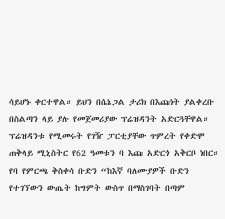ሳይሆኑ ቀርተዋል። ይህን በሴኔጋል ታሪክ በእጩነት ያልቀረቡ በስልጣን ላይ ያሉ የመጀመሪያው ፕሬዝዳንት አድርጓቸዋል።
ፕሬዝዳንቱ የሚመሩት የገዥ ፓርቲያቸው ጥምረት የቀድሞ ጠቅላይ ሚኒስትር የ62 ዓመቱን ባ እጩ አድርጎ አቅርቦ ነበር።
የባ የምርጫ ቅስቀሳ ቡድን “ከእኛ ባለሙያዎች ቡድን የተገኘውን ውጤት ከግምት ውስጥ በማስገባት በጣም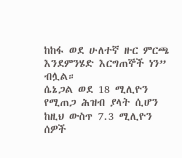ከከፋ ወደ ሁለተኛ ዙር ምርጫ እንደምንሄድ እርግጠኞች ነን” ብሏል።
ሴኔጋል ወደ 18 ሚሊዮን የሚጠጋ ሕዝብ ያላት ሲሆን ከዚህ ውስጥ 7.3 ሚሊዮን ሰዎች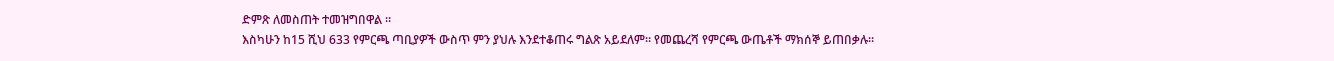ድምጽ ለመስጠት ተመዝግበዋል ።
እስካሁን ከ15 ሺህ 633 የምርጫ ጣቢያዎች ውስጥ ምን ያህሉ እንደተቆጠሩ ግልጽ አይደለም። የመጨረሻ የምርጫ ውጤቶች ማክሰኞ ይጠበቃሉ።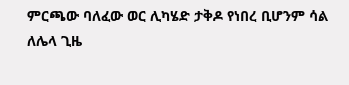ምርጫው ባለፈው ወር ሊካሄድ ታቅዶ የነበረ ቢሆንም ሳል ለሌላ ጊዜ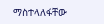ማስተላለፋቸው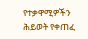የተቃዋሚዎችን ሕይወት የቀጠፈ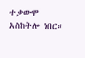ተቃውሞ አስከትሎ ነበር።